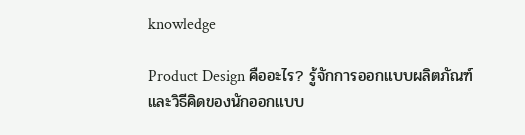knowledge

Product Design คืออะไร? รู้จักการออกแบบผลิตภัณฑ์ และวิธีคิดของนักออกแบบ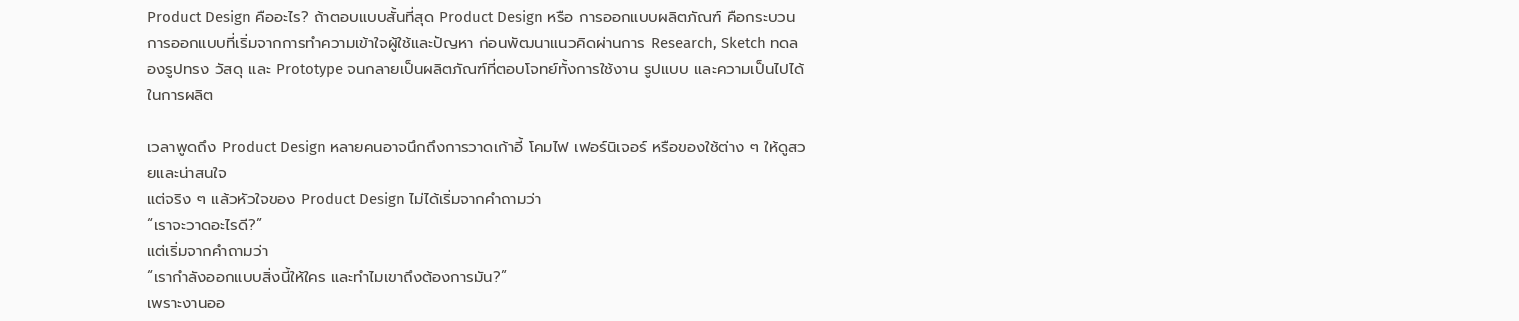Product Design คืออะไร? ถ้าตอบแบบสั้นที่สุด Product Design หรือ การออกแบบผลิตภัณฑ์ คือกระบวนการออกแบบที่เริ่มจากการทำความเข้าใจผู้ใช้และปัญหา ก่อนพัฒนาแนวคิดผ่านการ Research, Sketch ทดลองรูปทรง วัสดุ และ Prototype จนกลายเป็นผลิตภัณฑ์ที่ตอบโจทย์ทั้งการใช้งาน รูปแบบ และความเป็นไปได้ในการผลิต

เวลาพูดถึง Product Design หลายคนอาจนึกถึงการวาดเก้าอี้ โคมไฟ เฟอร์นิเจอร์ หรือของใช้ต่าง ๆ ให้ดูสวยและน่าสนใจ
แต่จริง ๆ แล้วหัวใจของ Product Design ไม่ได้เริ่มจากคำถามว่า
“เราจะวาดอะไรดี?”
แต่เริ่มจากคำถามว่า
“เรากำลังออกแบบสิ่งนี้ให้ใคร และทำไมเขาถึงต้องการมัน?”
เพราะงานออ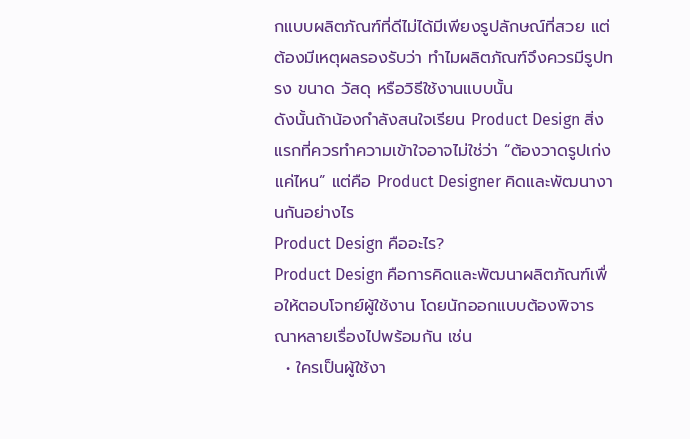กแบบผลิตภัณฑ์ที่ดีไม่ได้มีเพียงรูปลักษณ์ที่สวย แต่ต้องมีเหตุผลรองรับว่า ทำไมผลิตภัณฑ์จึงควรมีรูปทรง ขนาด วัสดุ หรือวิธีใช้งานแบบนั้น
ดังนั้นถ้าน้องกำลังสนใจเรียน Product Design สิ่งแรกที่ควรทำความเข้าใจอาจไม่ใช่ว่า “ต้องวาดรูปเก่งแค่ไหน” แต่คือ Product Designer คิดและพัฒนางานกันอย่างไร
Product Design คืออะไร?
Product Design คือการคิดและพัฒนาผลิตภัณฑ์เพื่อให้ตอบโจทย์ผู้ใช้งาน โดยนักออกแบบต้องพิจารณาหลายเรื่องไปพร้อมกัน เช่น
  • ใครเป็นผู้ใช้งา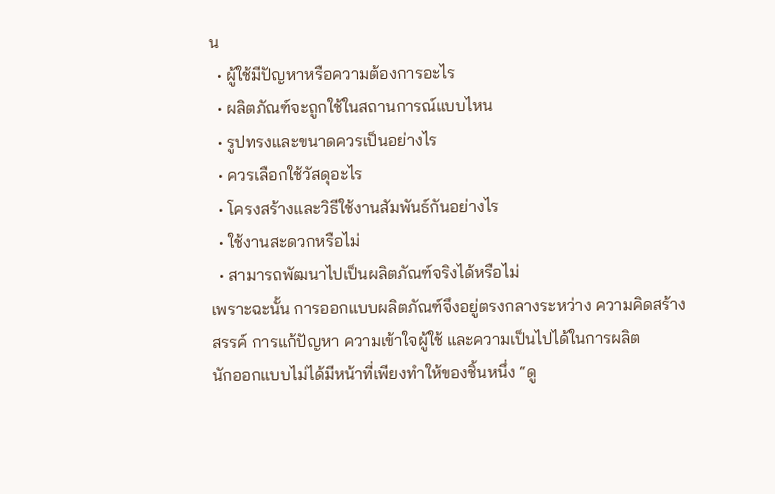น
  • ผู้ใช้มีปัญหาหรือความต้องการอะไร
  • ผลิตภัณฑ์จะถูกใช้ในสถานการณ์แบบไหน
  • รูปทรงและขนาดควรเป็นอย่างไร
  • ควรเลือกใช้วัสดุอะไร
  • โครงสร้างและวิธีใช้งานสัมพันธ์กันอย่างไร
  • ใช้งานสะดวกหรือไม่
  • สามารถพัฒนาไปเป็นผลิตภัณฑ์จริงได้หรือไม่
เพราะฉะนั้น การออกแบบผลิตภัณฑ์จึงอยู่ตรงกลางระหว่าง ความคิดสร้างสรรค์ การแก้ปัญหา ความเข้าใจผู้ใช้ และความเป็นไปได้ในการผลิต
นักออกแบบไม่ได้มีหน้าที่เพียงทำให้ของชิ้นหนึ่ง “ดู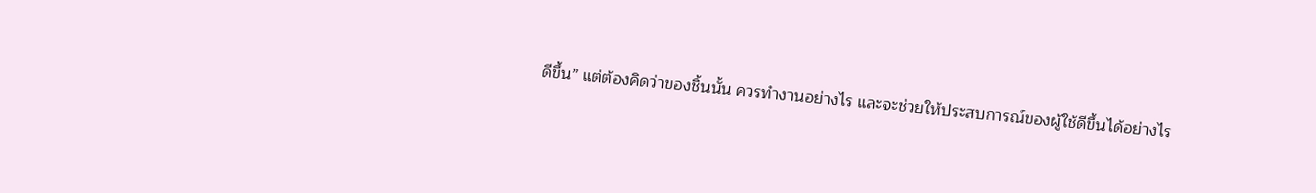ดีขึ้น” แต่ต้องคิดว่าของชิ้นนั้น ควรทำงานอย่างไร และจะช่วยให้ประสบการณ์ของผู้ใช้ดีขึ้นได้อย่างไร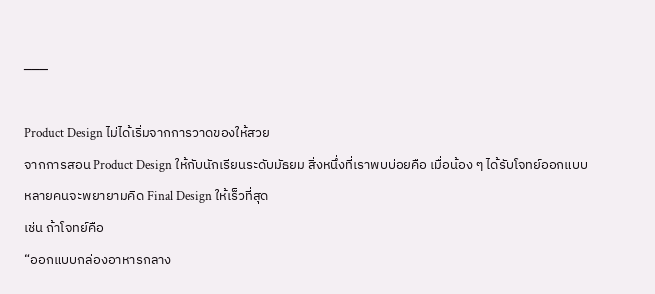───

Product Design ไม่ได้เริ่มจากการวาดของให้สวย
จากการสอน Product Design ให้กับนักเรียนระดับมัธยม สิ่งหนึ่งที่เราพบบ่อยคือ เมื่อน้อง ๆ ได้รับโจทย์ออกแบบ หลายคนจะพยายามคิด Final Design ให้เร็วที่สุด
เช่น ถ้าโจทย์คือ
“ออกแบบกล่องอาหารกลาง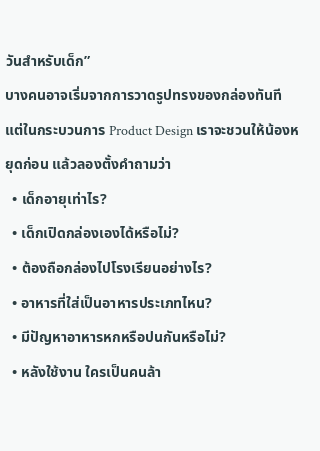วันสำหรับเด็ก”
บางคนอาจเริ่มจากการวาดรูปทรงของกล่องทันที
แต่ในกระบวนการ Product Design เราจะชวนให้น้องหยุดก่อน แล้วลองตั้งคำถามว่า
  • เด็กอายุเท่าไร?
  • เด็กเปิดกล่องเองได้หรือไม่?
  • ต้องถือกล่องไปโรงเรียนอย่างไร?
  • อาหารที่ใส่เป็นอาหารประเภทไหน?
  • มีปัญหาอาหารหกหรือปนกันหรือไม่?
  • หลังใช้งาน ใครเป็นคนล้า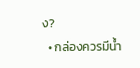ง?
  • กล่องควรมีน้ำ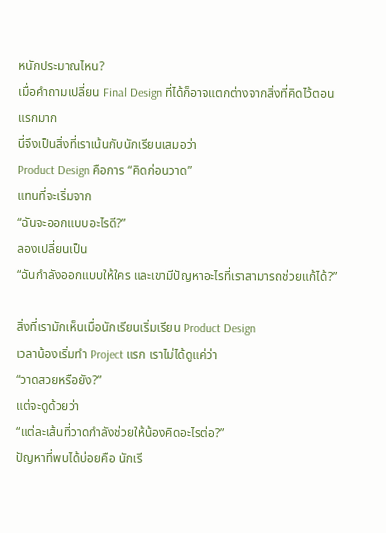หนักประมาณไหน?
เมื่อคำถามเปลี่ยน Final Design ที่ได้ก็อาจแตกต่างจากสิ่งที่คิดไว้ตอนแรกมาก
นี่จึงเป็นสิ่งที่เราเน้นกับนักเรียนเสมอว่า
Product Design คือการ “คิดก่อนวาด”
แทนที่จะเริ่มจาก
“ฉันจะออกแบบอะไรดี?”
ลองเปลี่ยนเป็น
“ฉันกำลังออกแบบให้ใคร และเขามีปัญหาอะไรที่เราสามารถช่วยแก้ได้?”

สิ่งที่เรามักเห็นเมื่อนักเรียนเริ่มเรียน Product Design
เวลาน้องเริ่มทำ Project แรก เราไม่ได้ดูแค่ว่า
“วาดสวยหรือยัง?”
แต่จะดูด้วยว่า
“แต่ละเส้นที่วาดกำลังช่วยให้น้องคิดอะไรต่อ?”
ปัญหาที่พบได้บ่อยคือ นักเรี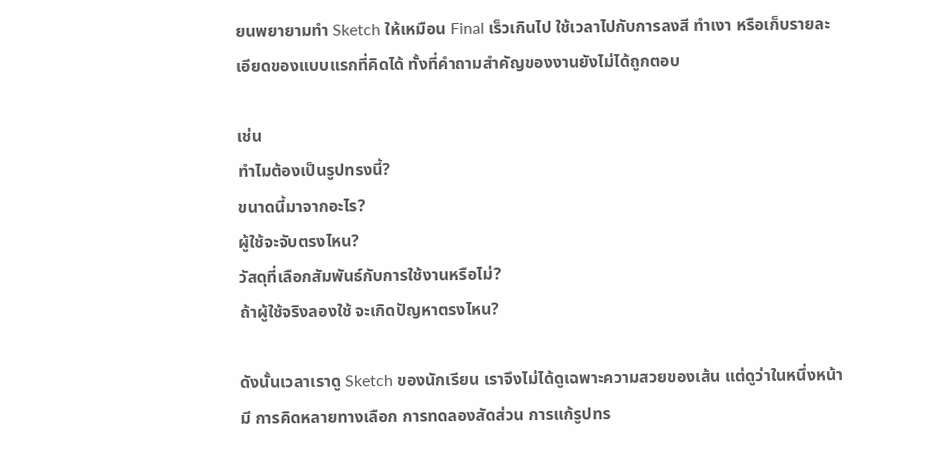ยนพยายามทำ Sketch ให้เหมือน Final เร็วเกินไป ใช้เวลาไปกับการลงสี ทำเงา หรือเก็บรายละเอียดของแบบแรกที่คิดได้ ทั้งที่คำถามสำคัญของงานยังไม่ได้ถูกตอบ

เช่น
ทำไมต้องเป็นรูปทรงนี้?
ขนาดนี้มาจากอะไร?
ผู้ใช้จะจับตรงไหน?
วัสดุที่เลือกสัมพันธ์กับการใช้งานหรือไม่?
ถ้าผู้ใช้จริงลองใช้ จะเกิดปัญหาตรงไหน?

ดังนั้นเวลาเราดู Sketch ของนักเรียน เราจึงไม่ได้ดูเฉพาะความสวยของเส้น แต่ดูว่าในหนึ่งหน้ามี การคิดหลายทางเลือก การทดลองสัดส่วน การแก้รูปทร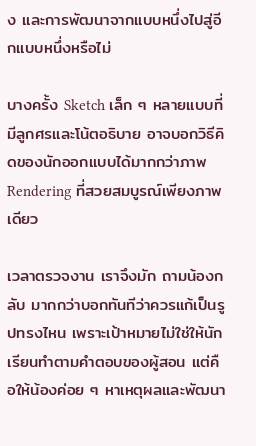ง และการพัฒนาจากแบบหนึ่งไปสู่อีกแบบหนึ่งหรือไม่

บางครั้ง Sketch เล็ก ๆ หลายแบบที่มีลูกศรและโน้ตอธิบาย อาจบอกวิธีคิดของนักออกแบบได้มากกว่าภาพ Rendering ที่สวยสมบูรณ์เพียงภาพเดียว

เวลาตรวจงาน เราจึงมัก ถามน้องกลับ มากกว่าบอกทันทีว่าควรแก้เป็นรูปทรงไหน เพราะเป้าหมายไม่ใช่ให้นักเรียนทำตามคำตอบของผู้สอน แต่คือให้น้องค่อย ๆ หาเหตุผลและพัฒนา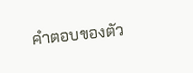คำตอบของตัว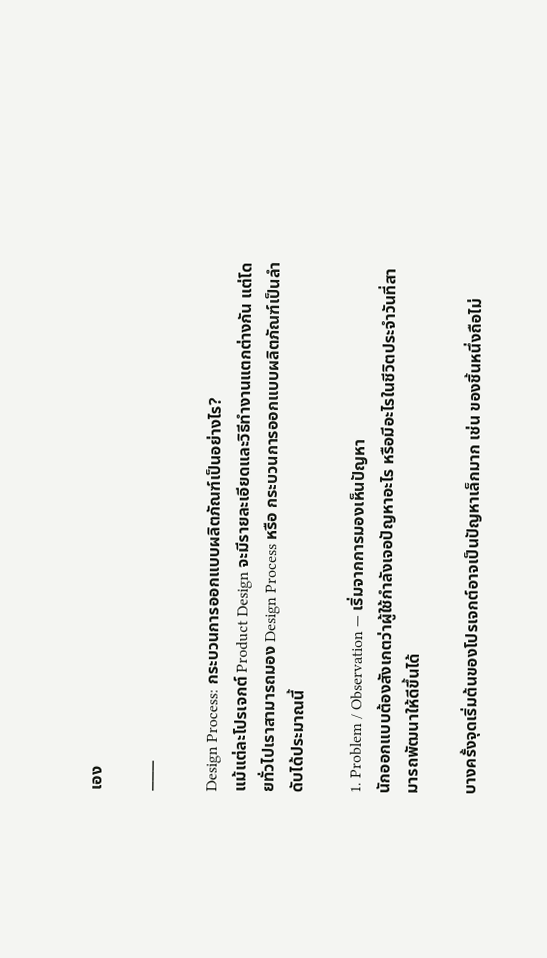เอง

───

Design Process: กระบวนการออกแบบผลิตภัณฑ์เป็นอย่างไร?
แม้แต่ละโปรเจกต์ Product Design จะมีรายละเอียดและวิธีทำงานแตกต่างกัน แต่โดยทั่วไปเราสามารถมอง Design Process หรือ กระบวนการออกแบบผลิตภัณฑ์เป็นลำดับได้ประมาณนี้

1. Problem / Observation — เริ่มจากการมองเห็นปัญหา
นักออกแบบต้องสังเกตว่าผู้ใช้กำลังเจอปัญหาอะไร หรือมีอะไรในชีวิตประจำวันที่สามารถพัฒนาให้ดีขึ้นได้

บางครั้งจุดเริ่มต้นของโปรเจกต์อาจเป็นปัญหาเล็กมาก เช่น ของชิ้นหนึ่งถือไม่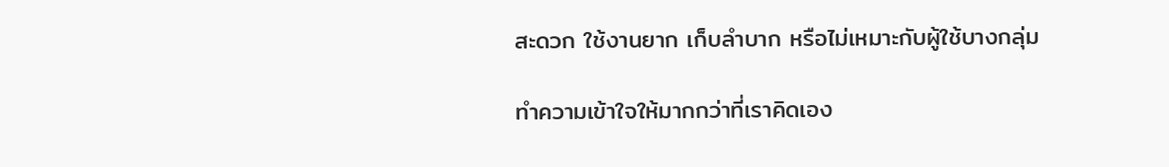สะดวก ใช้งานยาก เก็บลำบาก หรือไม่เหมาะกับผู้ใช้บางกลุ่ม

ทำความเข้าใจให้มากกว่าที่เราคิดเอง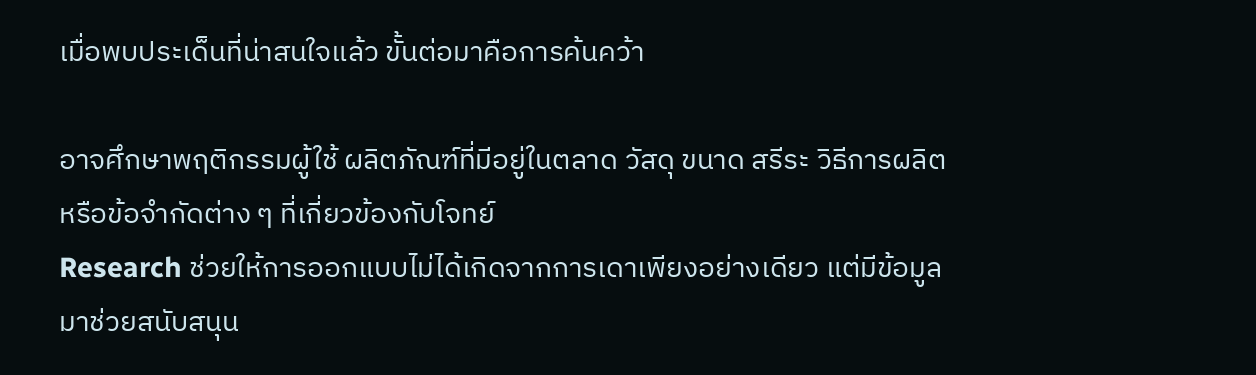เมื่อพบประเด็นที่น่าสนใจแล้ว ขั้นต่อมาคือการค้นคว้า

อาจศึกษาพฤติกรรมผู้ใช้ ผลิตภัณฑ์ที่มีอยู่ในตลาด วัสดุ ขนาด สรีระ วิธีการผลิต หรือข้อจำกัดต่าง ๆ ที่เกี่ยวข้องกับโจทย์
Research ช่วยให้การออกแบบไม่ได้เกิดจากการเดาเพียงอย่างเดียว แต่มีข้อมูลมาช่วยสนับสนุน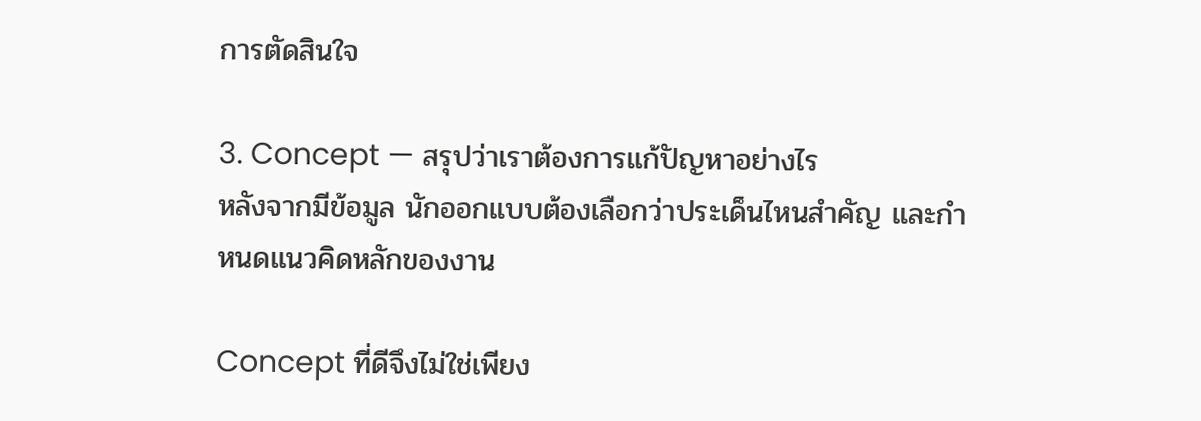การตัดสินใจ

3. Concept — สรุปว่าเราต้องการแก้ปัญหาอย่างไร
หลังจากมีข้อมูล นักออกแบบต้องเลือกว่าประเด็นไหนสำคัญ และกำหนดแนวคิดหลักของงาน

Concept ที่ดีจึงไม่ใช่เพียง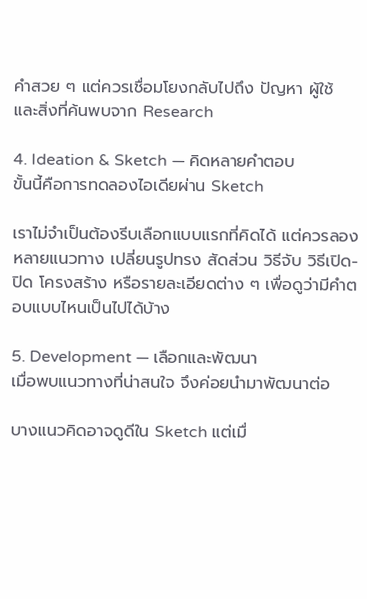คำสวย ๆ แต่ควรเชื่อมโยงกลับไปถึง ปัญหา ผู้ใช้ และสิ่งที่ค้นพบจาก Research

4. Ideation & Sketch — คิดหลายคำตอบ
ขั้นนี้คือการทดลองไอเดียผ่าน Sketch

เราไม่จำเป็นต้องรีบเลือกแบบแรกที่คิดได้ แต่ควรลองหลายแนวทาง เปลี่ยนรูปทรง สัดส่วน วิธีจับ วิธีเปิด-ปิด โครงสร้าง หรือรายละเอียดต่าง ๆ เพื่อดูว่ามีคำตอบแบบไหนเป็นไปได้บ้าง

5. Development — เลือกและพัฒนา
เมื่อพบแนวทางที่น่าสนใจ จึงค่อยนำมาพัฒนาต่อ

บางแนวคิดอาจดูดีใน Sketch แต่เมื่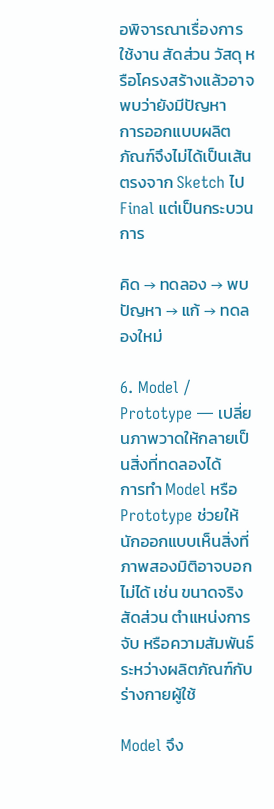อพิจารณาเรื่องการใช้งาน สัดส่วน วัสดุ หรือโครงสร้างแล้วอาจพบว่ายังมีปัญหา
การออกแบบผลิตภัณฑ์จึงไม่ได้เป็นเส้นตรงจาก Sketch ไป Final แต่เป็นกระบวนการ

คิด → ทดลอง → พบปัญหา → แก้ → ทดลองใหม่

6. Model / Prototype — เปลี่ยนภาพวาดให้กลายเป็นสิ่งที่ทดลองได้
การทำ Model หรือ Prototype ช่วยให้นักออกแบบเห็นสิ่งที่ภาพสองมิติอาจบอกไม่ได้ เช่น ขนาดจริง สัดส่วน ตำแหน่งการจับ หรือความสัมพันธ์ระหว่างผลิตภัณฑ์กับร่างกายผู้ใช้

Model จึง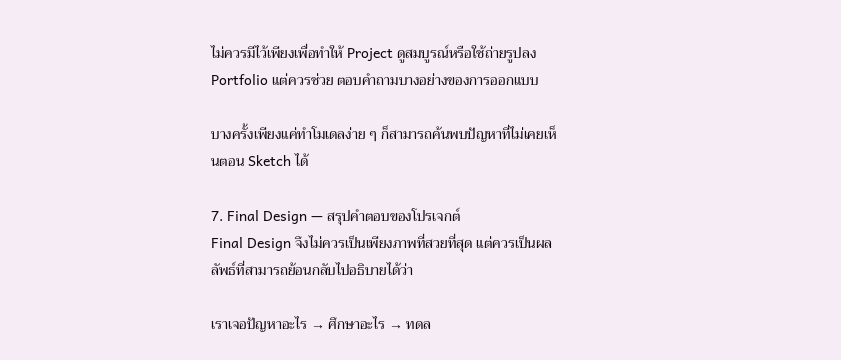ไม่ควรมีไว้เพียงเพื่อทำให้ Project ดูสมบูรณ์หรือใช้ถ่ายรูปลง Portfolio แต่ควรช่วย ตอบคำถามบางอย่างของการออกแบบ

บางครั้งเพียงแค่ทำโมเดลง่าย ๆ ก็สามารถค้นพบปัญหาที่ไม่เคยเห็นตอน Sketch ได้

7. Final Design — สรุปคำตอบของโปรเจกต์
Final Design จึงไม่ควรเป็นเพียงภาพที่สวยที่สุด แต่ควรเป็นผลลัพธ์ที่สามารถย้อนกลับไปอธิบายได้ว่า

เราเจอปัญหาอะไร → ศึกษาอะไร → ทดล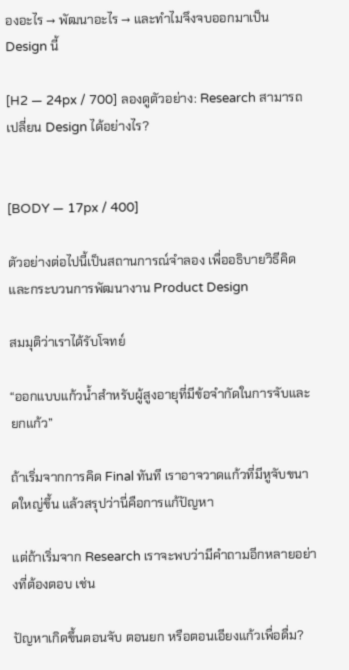องอะไร → พัฒนาอะไร → และทำไมจึงจบออกมาเป็น Design นี้

[H2 — 24px / 700] ลองดูตัวอย่าง: Research สามารถเปลี่ยน Design ได้อย่างไร?


[BODY — 17px / 400]

ตัวอย่างต่อไปนี้เป็นสถานการณ์จำลอง เพื่ออธิบายวิธีคิดและกระบวนการพัฒนางาน Product Design

สมมุติว่าเราได้รับโจทย์

“ออกแบบแก้วน้ำสำหรับผู้สูงอายุที่มีข้อจำกัดในการจับและยกแก้ว”

ถ้าเริ่มจากการคิด Final ทันที เราอาจวาดแก้วที่มีหูจับขนาดใหญ่ขึ้น แล้วสรุปว่านี่คือการแก้ปัญหา

แต่ถ้าเริ่มจาก Research เราจะพบว่ามีคำถามอีกหลายอย่างที่ต้องตอบ เช่น

ปัญหาเกิดขึ้นตอนจับ ตอนยก หรือตอนเอียงแก้วเพื่อดื่ม?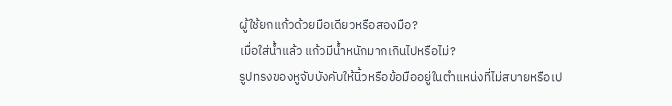ผู้ใช้ยกแก้วด้วยมือเดียวหรือสองมือ?
เมื่อใส่น้ำแล้ว แก้วมีน้ำหนักมากเกินไปหรือไม่?
รูปทรงของหูจับบังคับให้นิ้วหรือข้อมืออยู่ในตำแหน่งที่ไม่สบายหรือเป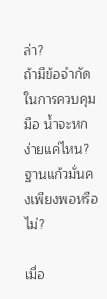ล่า?
ถ้ามีข้อจำกัดในการควบคุมมือ น้ำจะหกง่ายแค่ไหน?
ฐานแก้วมั่นคงเพียงพอหรือไม่?

เมื่อ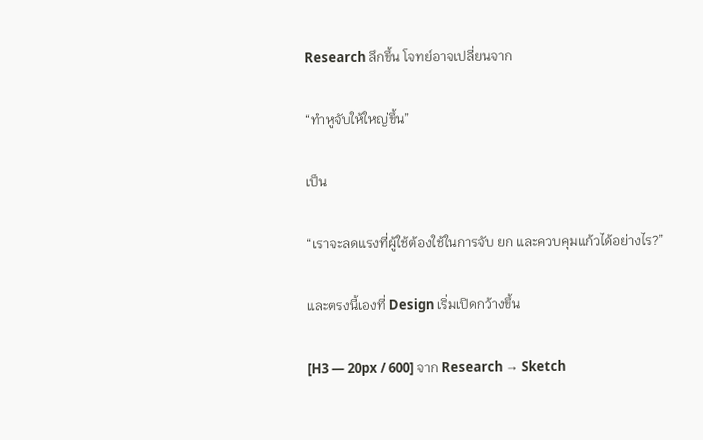Research ลึกขึ้น โจทย์อาจเปลี่ยนจาก

“ทำหูจับให้ใหญ่ขึ้น”

เป็น

“เราจะลดแรงที่ผู้ใช้ต้องใช้ในการจับ ยก และควบคุมแก้วได้อย่างไร?”

และตรงนี้เองที่ Design เริ่มเปิดกว้างขึ้น

[H3 — 20px / 600] จาก Research → Sketch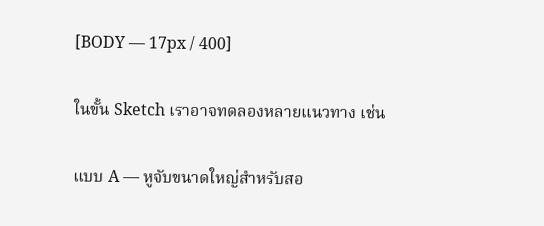[BODY — 17px / 400]

ในขั้น Sketch เราอาจทดลองหลายแนวทาง เช่น

แบบ A — หูจับขนาดใหญ่สำหรับสอ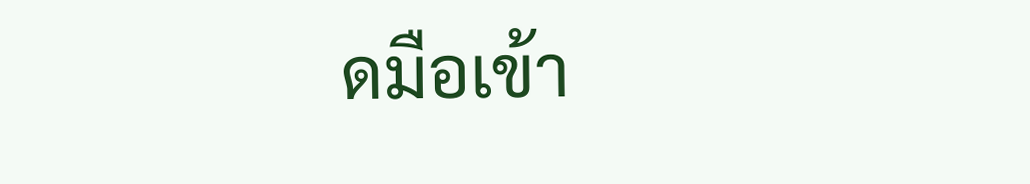ดมือเข้า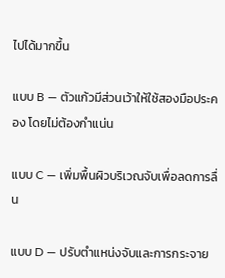ไปได้มากขึ้น

แบบ B — ตัวแก้วมีส่วนเว้าให้ใช้สองมือประคอง โดยไม่ต้องกำแน่น

แบบ C — เพิ่มพื้นผิวบริเวณจับเพื่อลดการลื่น

แบบ D — ปรับตำแหน่งจับและการกระจาย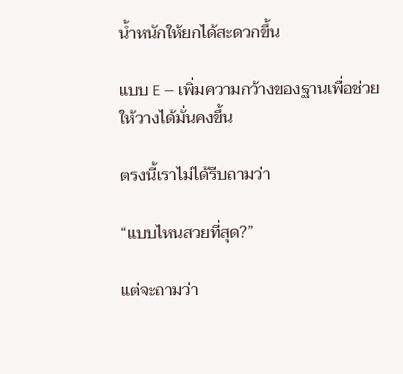น้ำหนักให้ยกได้สะดวกขึ้น

แบบ E — เพิ่มความกว้างของฐานเพื่อช่วยให้วางได้มั่นคงขึ้น

ตรงนี้เราไม่ได้รีบถามว่า

“แบบไหนสวยที่สุด?”

แต่จะถามว่า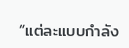“แต่ละแบบกำลัง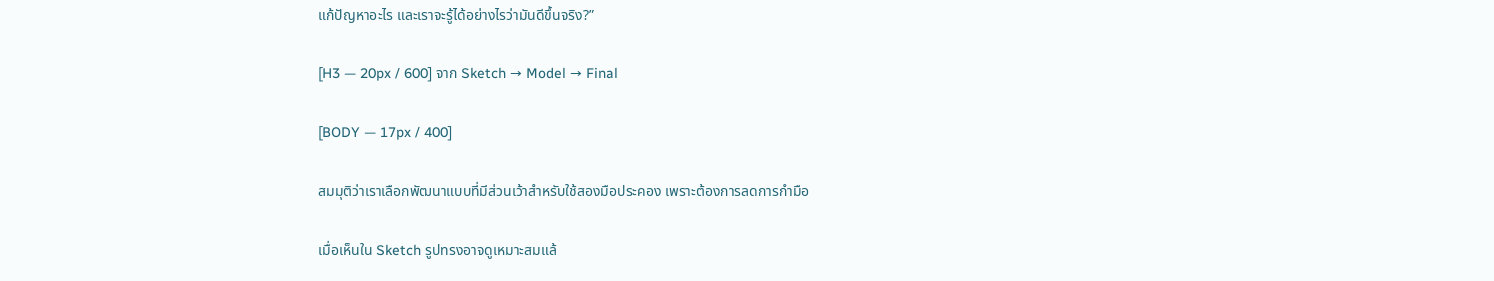แก้ปัญหาอะไร และเราจะรู้ได้อย่างไรว่ามันดีขึ้นจริง?”

[H3 — 20px / 600] จาก Sketch → Model → Final

[BODY — 17px / 400]

สมมุติว่าเราเลือกพัฒนาแบบที่มีส่วนเว้าสำหรับใช้สองมือประคอง เพราะต้องการลดการกำมือ

เมื่อเห็นใน Sketch รูปทรงอาจดูเหมาะสมแล้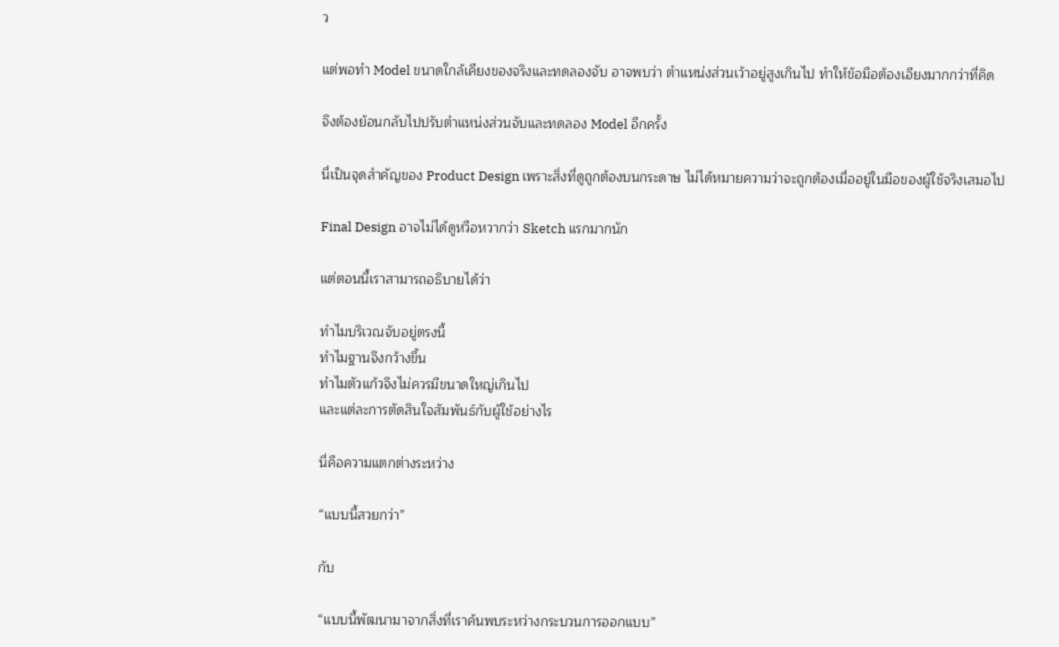ว

แต่พอทำ Model ขนาดใกล้เคียงของจริงและทดลองจับ อาจพบว่า ตำแหน่งส่วนเว้าอยู่สูงเกินไป ทำให้ข้อมือต้องเอียงมากกว่าที่คิด

จึงต้องย้อนกลับไปปรับตำแหน่งส่วนจับและทดลอง Model อีกครั้ง

นี่เป็นจุดสำคัญของ Product Design เพราะสิ่งที่ดูถูกต้องบนกระดาษ ไม่ได้หมายความว่าจะถูกต้องเมื่ออยู่ในมือของผู้ใช้จริงเสมอไป

Final Design อาจไม่ได้ดูหวือหวากว่า Sketch แรกมากนัก

แต่ตอนนี้เราสามารถอธิบายได้ว่า

ทำไมบริเวณจับอยู่ตรงนี้
ทำไมฐานจึงกว้างขึ้น
ทำไมตัวแก้วจึงไม่ควรมีขนาดใหญ่เกินไป
และแต่ละการตัดสินใจสัมพันธ์กับผู้ใช้อย่างไร

นี่คือความแตกต่างระหว่าง

“แบบนี้สวยกว่า”

กับ

“แบบนี้พัฒนามาจากสิ่งที่เราค้นพบระหว่างกระบวนการออกแบบ”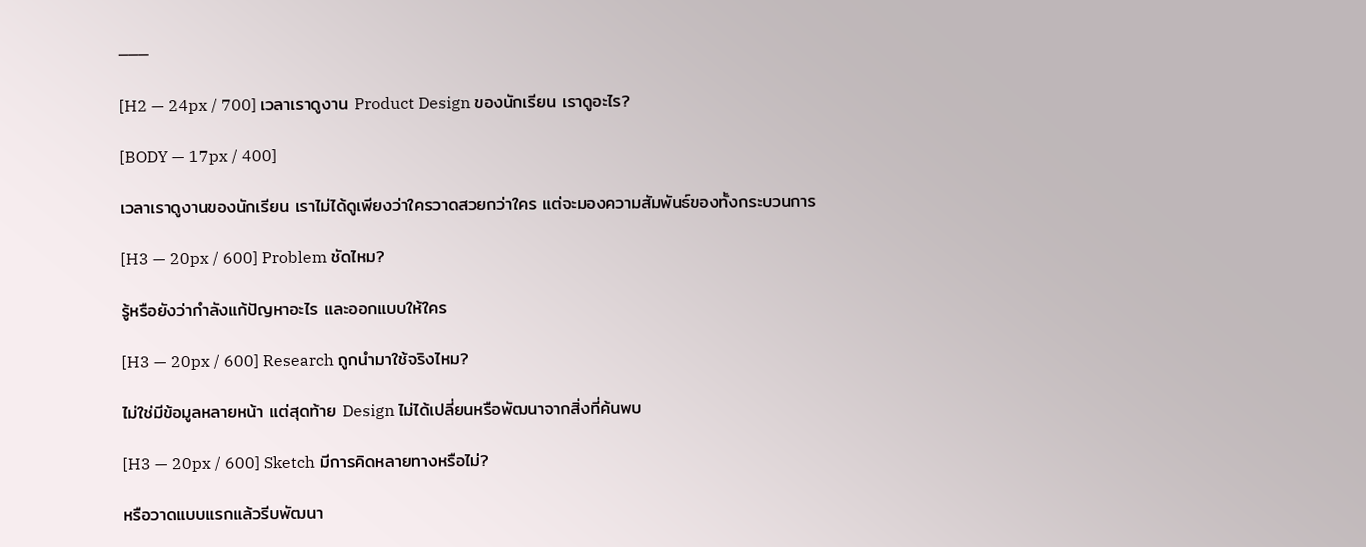───

[H2 — 24px / 700] เวลาเราดูงาน Product Design ของนักเรียน เราดูอะไร?

[BODY — 17px / 400]

เวลาเราดูงานของนักเรียน เราไม่ได้ดูเพียงว่าใครวาดสวยกว่าใคร แต่จะมองความสัมพันธ์ของทั้งกระบวนการ

[H3 — 20px / 600] Problem ชัดไหม?

รู้หรือยังว่ากำลังแก้ปัญหาอะไร และออกแบบให้ใคร

[H3 — 20px / 600] Research ถูกนำมาใช้จริงไหม?

ไม่ใช่มีข้อมูลหลายหน้า แต่สุดท้าย Design ไม่ได้เปลี่ยนหรือพัฒนาจากสิ่งที่ค้นพบ

[H3 — 20px / 600] Sketch มีการคิดหลายทางหรือไม่?

หรือวาดแบบแรกแล้วรีบพัฒนา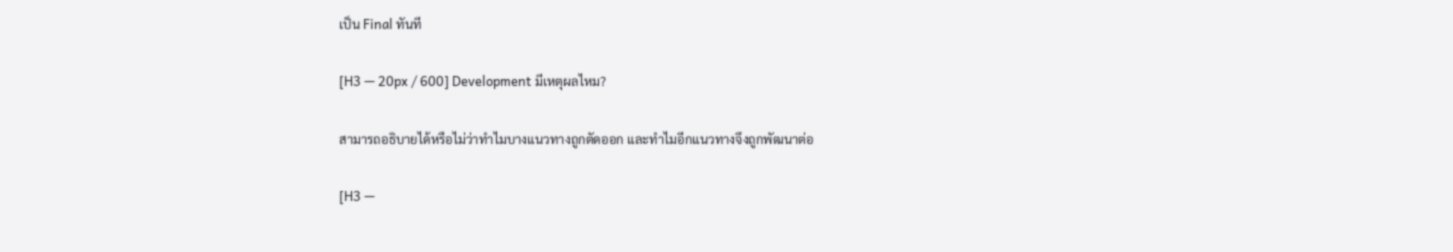เป็น Final ทันที

[H3 — 20px / 600] Development มีเหตุผลไหม?

สามารถอธิบายได้หรือไม่ว่าทำไมบางแนวทางถูกตัดออก และทำไมอีกแนวทางจึงถูกพัฒนาต่อ

[H3 —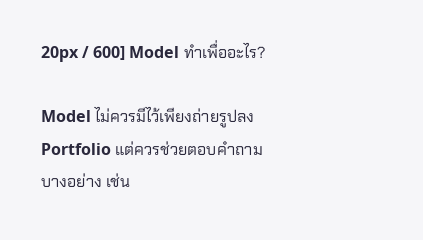20px / 600] Model ทำเพื่ออะไร?

Model ไม่ควรมีไว้เพียงถ่ายรูปลง Portfolio แต่ควรช่วยตอบคำถามบางอย่าง เช่น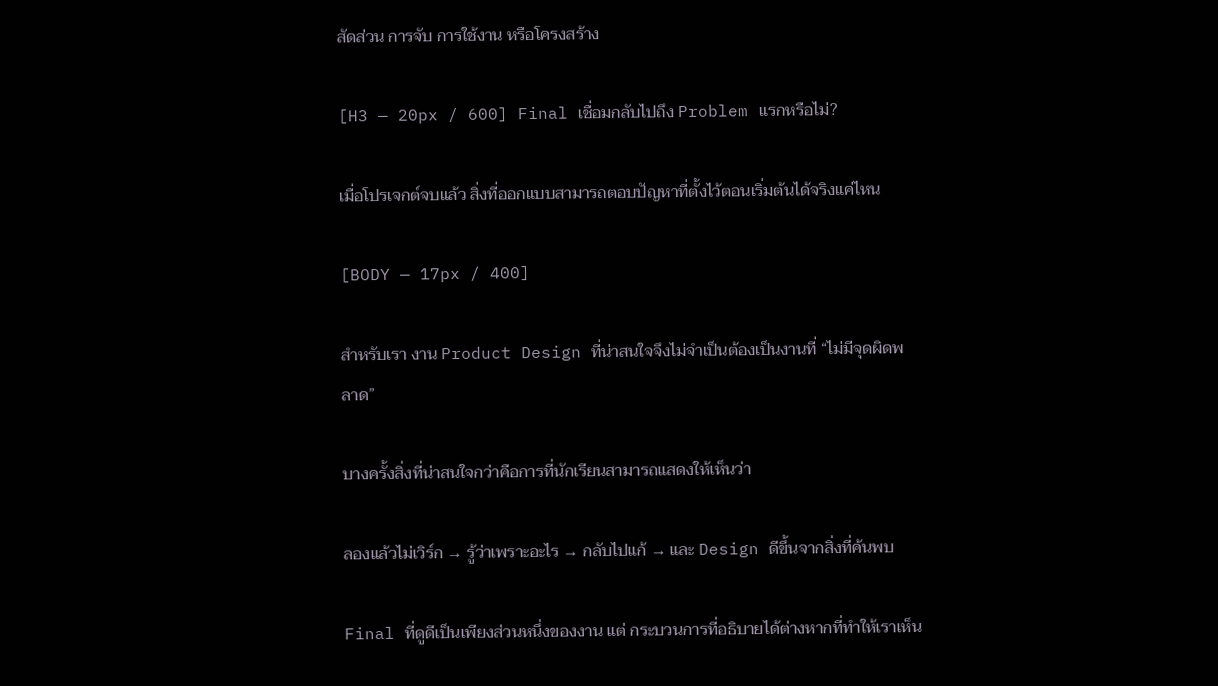สัดส่วน การจับ การใช้งาน หรือโครงสร้าง

[H3 — 20px / 600] Final เชื่อมกลับไปถึง Problem แรกหรือไม่?

เมื่อโปรเจกต์จบแล้ว สิ่งที่ออกแบบสามารถตอบปัญหาที่ตั้งไว้ตอนเริ่มต้นได้จริงแค่ไหน

[BODY — 17px / 400]

สำหรับเรา งาน Product Design ที่น่าสนใจจึงไม่จำเป็นต้องเป็นงานที่ “ไม่มีจุดผิดพลาด”

บางครั้งสิ่งที่น่าสนใจกว่าคือการที่นักเรียนสามารถแสดงให้เห็นว่า

ลองแล้วไม่เวิร์ก → รู้ว่าเพราะอะไร → กลับไปแก้ → และ Design ดีขึ้นจากสิ่งที่ค้นพบ

Final ที่ดูดีเป็นเพียงส่วนหนึ่งของงาน แต่ กระบวนการที่อธิบายได้ต่างหากที่ทำให้เราเห็น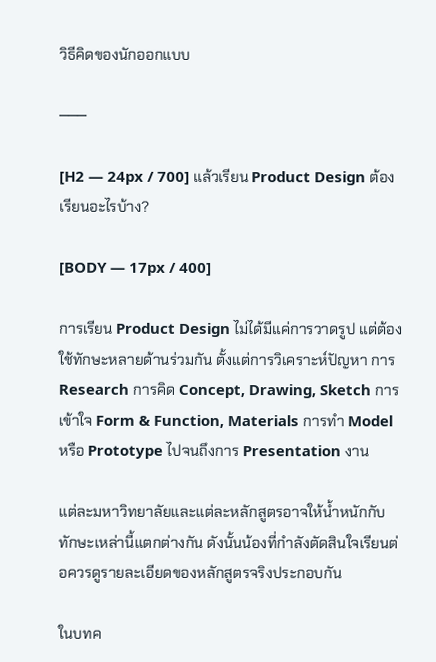วิธีคิดของนักออกแบบ

───

[H2 — 24px / 700] แล้วเรียน Product Design ต้องเรียนอะไรบ้าง?

[BODY — 17px / 400]

การเรียน Product Design ไม่ได้มีแค่การวาดรูป แต่ต้องใช้ทักษะหลายด้านร่วมกัน ตั้งแต่การวิเคราะห์ปัญหา การ Research การคิด Concept, Drawing, Sketch การเข้าใจ Form & Function, Materials การทำ Model หรือ Prototype ไปจนถึงการ Presentation งาน

แต่ละมหาวิทยาลัยและแต่ละหลักสูตรอาจให้น้ำหนักกับทักษะเหล่านี้แตกต่างกัน ดังนั้นน้องที่กำลังตัดสินใจเรียนต่อควรดูรายละเอียดของหลักสูตรจริงประกอบกัน

ในบทค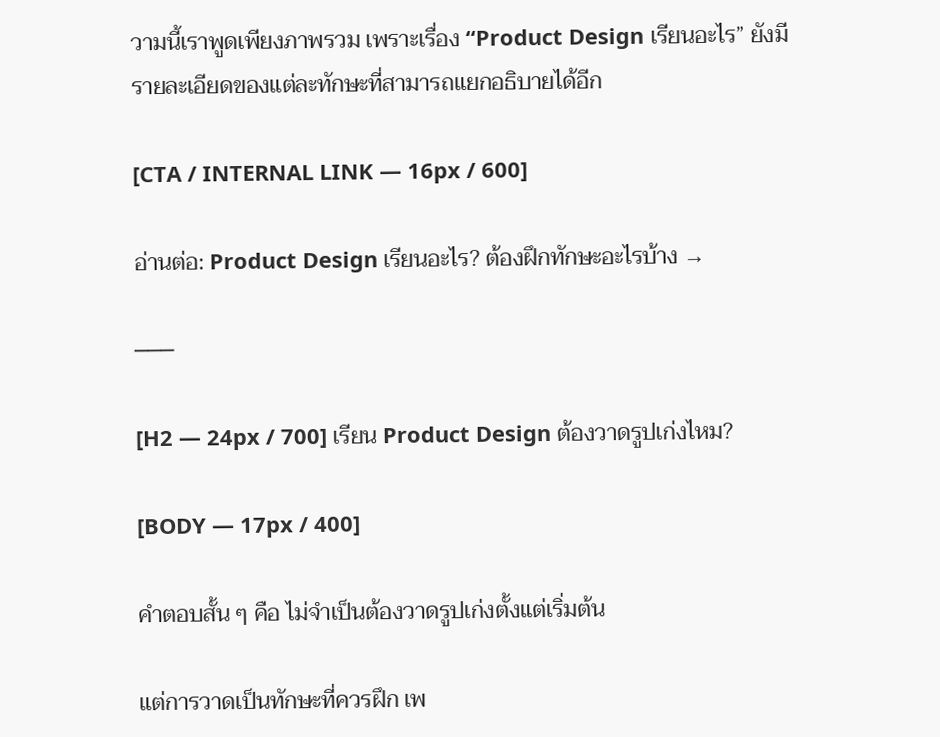วามนี้เราพูดเพียงภาพรวม เพราะเรื่อง “Product Design เรียนอะไร” ยังมีรายละเอียดของแต่ละทักษะที่สามารถแยกอธิบายได้อีก

[CTA / INTERNAL LINK — 16px / 600]

อ่านต่อ: Product Design เรียนอะไร? ต้องฝึกทักษะอะไรบ้าง →

───

[H2 — 24px / 700] เรียน Product Design ต้องวาดรูปเก่งไหม?

[BODY — 17px / 400]

คำตอบสั้น ๆ คือ ไม่จำเป็นต้องวาดรูปเก่งตั้งแต่เริ่มต้น

แต่การวาดเป็นทักษะที่ควรฝึก เพ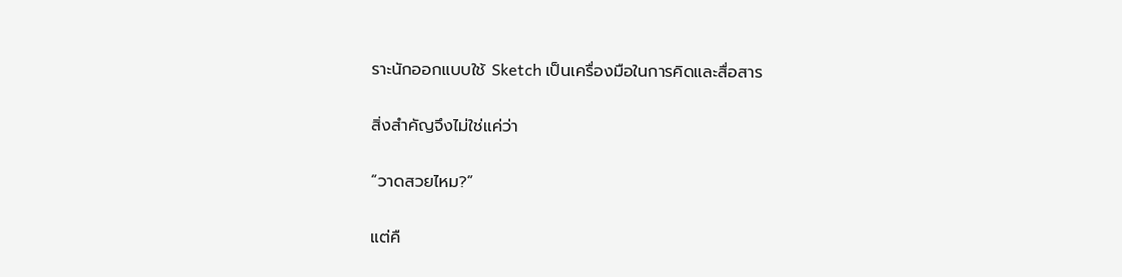ราะนักออกแบบใช้ Sketch เป็นเครื่องมือในการคิดและสื่อสาร

สิ่งสำคัญจึงไม่ใช่แค่ว่า

“วาดสวยไหม?”

แต่คื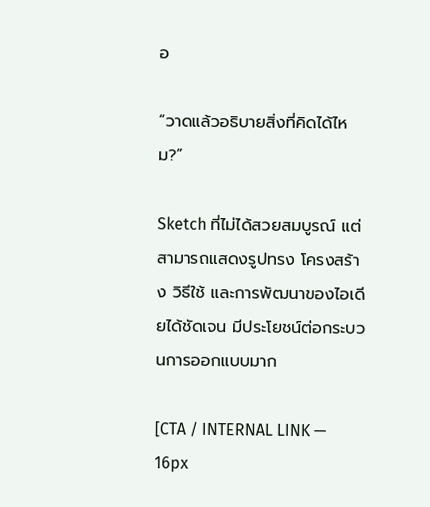อ

“วาดแล้วอธิบายสิ่งที่คิดได้ไหม?”

Sketch ที่ไม่ได้สวยสมบูรณ์ แต่สามารถแสดงรูปทรง โครงสร้าง วิธีใช้ และการพัฒนาของไอเดียได้ชัดเจน มีประโยชน์ต่อกระบวนการออกแบบมาก

[CTA / INTERNAL LINK — 16px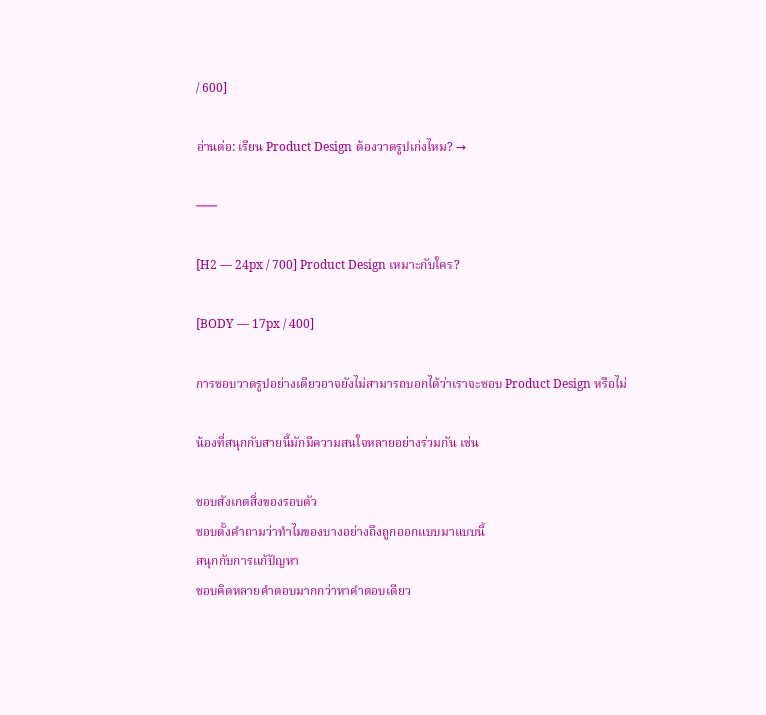/ 600]

อ่านต่อ: เรียน Product Design ต้องวาดรูปเก่งไหม? →

───

[H2 — 24px / 700] Product Design เหมาะกับใคร?

[BODY — 17px / 400]

การชอบวาดรูปอย่างเดียวอาจยังไม่สามารถบอกได้ว่าเราจะชอบ Product Design หรือไม่

น้องที่สนุกกับสายนี้มักมีความสนใจหลายอย่างร่วมกัน เช่น

ชอบสังเกตสิ่งของรอบตัว
ชอบตั้งคำถามว่าทำไมของบางอย่างถึงถูกออกแบบมาแบบนี้
สนุกกับการแก้ปัญหา
ชอบคิดหลายคำตอบมากกว่าหาคำตอบเดียว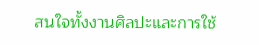สนใจทั้งงานศิลปะและการใช้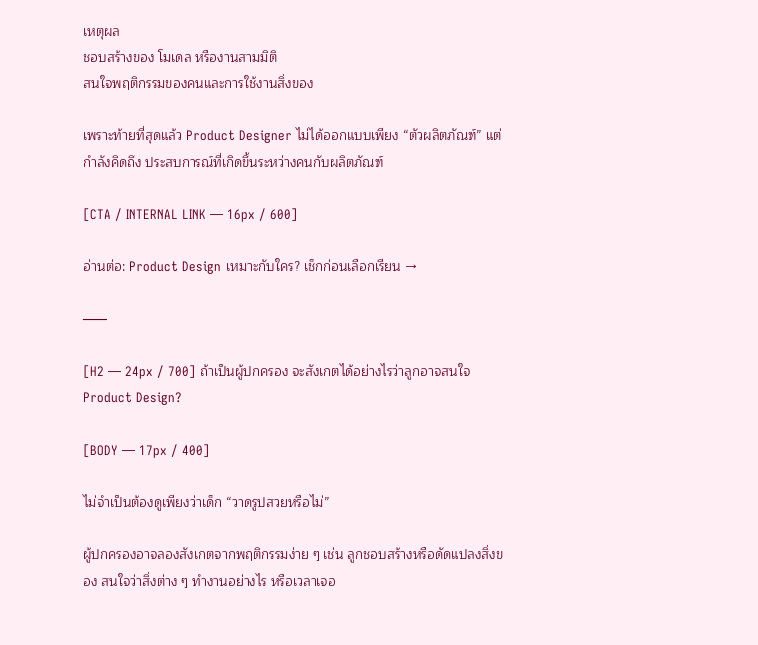เหตุผล
ชอบสร้างของ โมเดล หรืองานสามมิติ
สนใจพฤติกรรมของคนและการใช้งานสิ่งของ

เพราะท้ายที่สุดแล้ว Product Designer ไม่ได้ออกแบบเพียง “ตัวผลิตภัณฑ์” แต่กำลังคิดถึง ประสบการณ์ที่เกิดขึ้นระหว่างคนกับผลิตภัณฑ์

[CTA / INTERNAL LINK — 16px / 600]

อ่านต่อ: Product Design เหมาะกับใคร? เช็กก่อนเลือกเรียน →

───

[H2 — 24px / 700] ถ้าเป็นผู้ปกครอง จะสังเกตได้อย่างไรว่าลูกอาจสนใจ Product Design?

[BODY — 17px / 400]

ไม่จำเป็นต้องดูเพียงว่าเด็ก “วาดรูปสวยหรือไม่”

ผู้ปกครองอาจลองสังเกตจากพฤติกรรมง่าย ๆ เช่น ลูกชอบสร้างหรือดัดแปลงสิ่งของ สนใจว่าสิ่งต่าง ๆ ทำงานอย่างไร หรือเวลาเจอ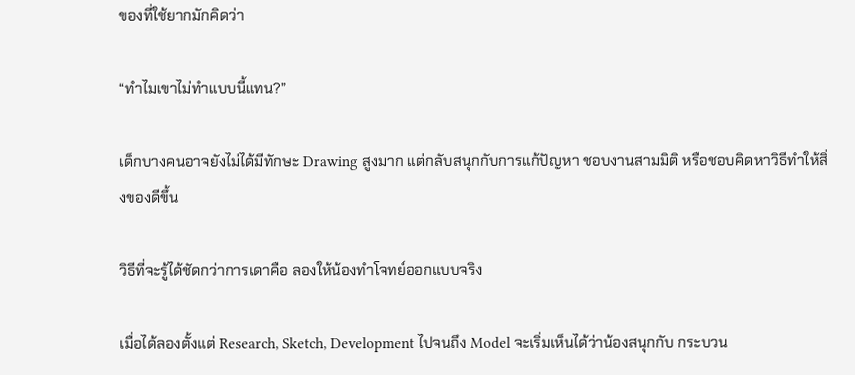ของที่ใช้ยากมักคิดว่า

“ทำไมเขาไม่ทำแบบนี้แทน?”

เด็กบางคนอาจยังไม่ได้มีทักษะ Drawing สูงมาก แต่กลับสนุกกับการแก้ปัญหา ชอบงานสามมิติ หรือชอบคิดหาวิธีทำให้สิ่งของดีขึ้น

วิธีที่จะรู้ได้ชัดกว่าการเดาคือ ลองให้น้องทำโจทย์ออกแบบจริง

เมื่อได้ลองตั้งแต่ Research, Sketch, Development ไปจนถึง Model จะเริ่มเห็นได้ว่าน้องสนุกกับ กระบวน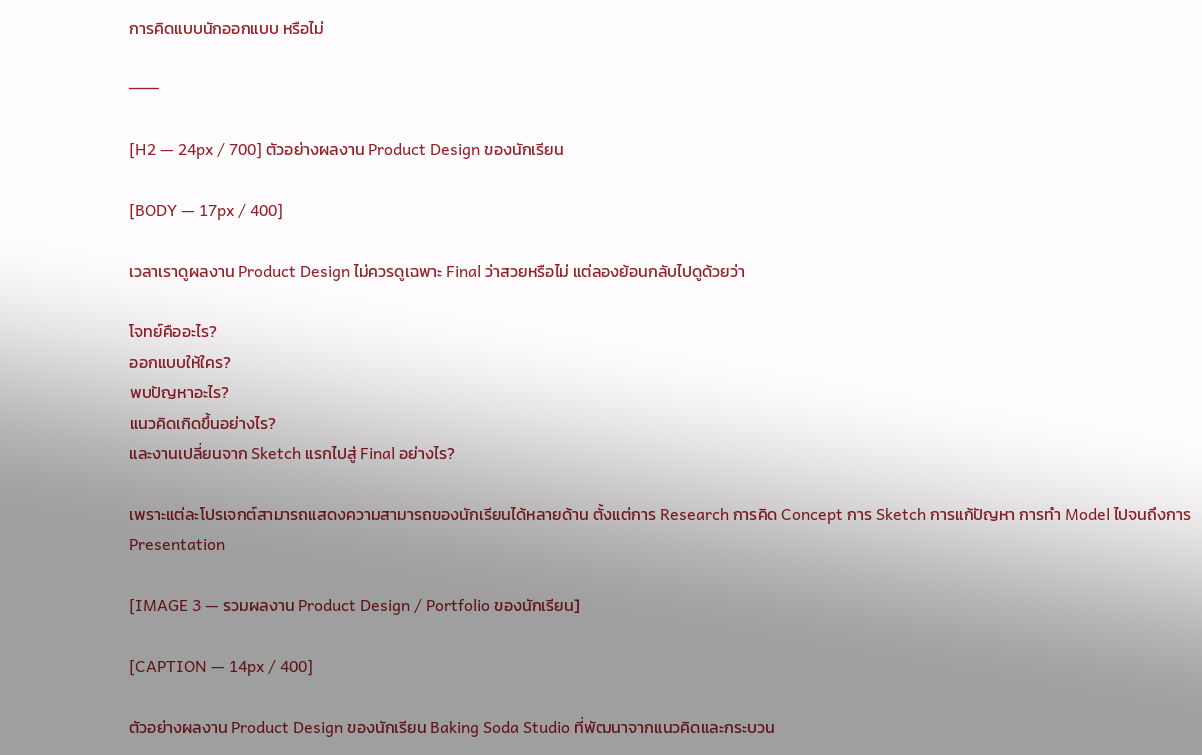การคิดแบบนักออกแบบ หรือไม่

───

[H2 — 24px / 700] ตัวอย่างผลงาน Product Design ของนักเรียน

[BODY — 17px / 400]

เวลาเราดูผลงาน Product Design ไม่ควรดูเฉพาะ Final ว่าสวยหรือไม่ แต่ลองย้อนกลับไปดูด้วยว่า

โจทย์คืออะไร?
ออกแบบให้ใคร?
พบปัญหาอะไร?
แนวคิดเกิดขึ้นอย่างไร?
และงานเปลี่ยนจาก Sketch แรกไปสู่ Final อย่างไร?

เพราะแต่ละโปรเจกต์สามารถแสดงความสามารถของนักเรียนได้หลายด้าน ตั้งแต่การ Research การคิด Concept การ Sketch การแก้ปัญหา การทำ Model ไปจนถึงการ Presentation

[IMAGE 3 — รวมผลงาน Product Design / Portfolio ของนักเรียน]

[CAPTION — 14px / 400]

ตัวอย่างผลงาน Product Design ของนักเรียน Baking Soda Studio ที่พัฒนาจากแนวคิดและกระบวน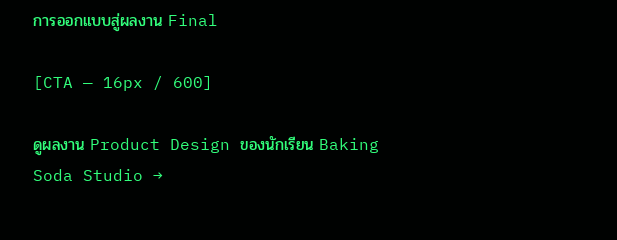การออกแบบสู่ผลงาน Final

[CTA — 16px / 600]

ดูผลงาน Product Design ของนักเรียน Baking Soda Studio →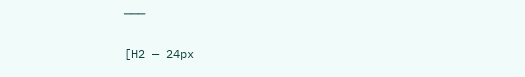───

[H2 — 24px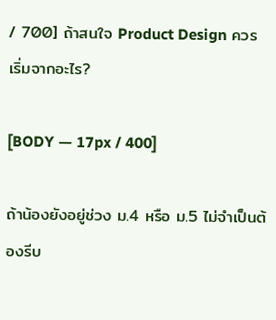/ 700] ถ้าสนใจ Product Design ควรเริ่มจากอะไร?

[BODY — 17px / 400]

ถ้าน้องยังอยู่ช่วง ม.4 หรือ ม.5 ไม่จำเป็นต้องรีบ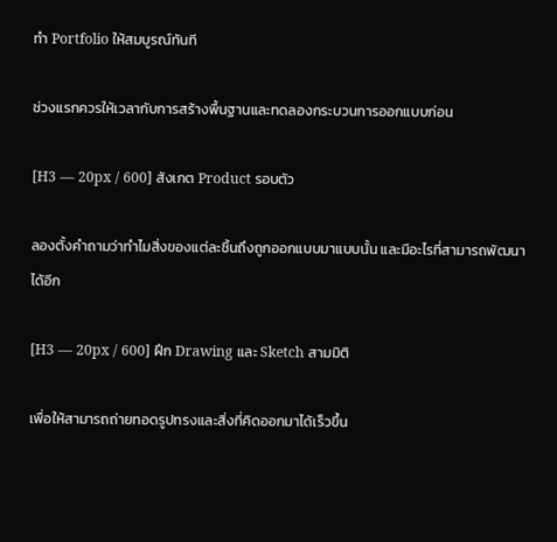ทำ Portfolio ให้สมบูรณ์ทันที

ช่วงแรกควรให้เวลากับการสร้างพื้นฐานและทดลองกระบวนการออกแบบก่อน

[H3 — 20px / 600] สังเกต Product รอบตัว

ลองตั้งคำถามว่าทำไมสิ่งของแต่ละชิ้นถึงถูกออกแบบมาแบบนั้น และมีอะไรที่สามารถพัฒนาได้อีก

[H3 — 20px / 600] ฝึก Drawing และ Sketch สามมิติ

เพื่อให้สามารถถ่ายทอดรูปทรงและสิ่งที่คิดออกมาได้เร็วขึ้น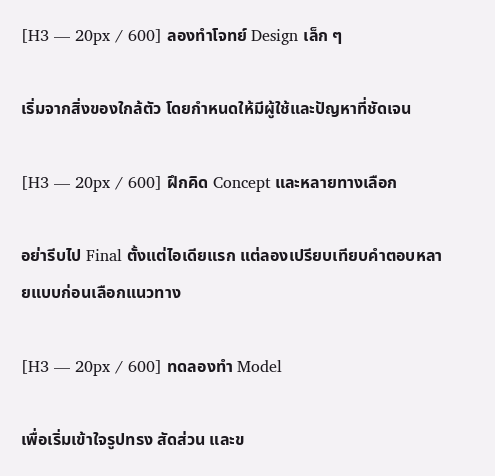[H3 — 20px / 600] ลองทำโจทย์ Design เล็ก ๆ

เริ่มจากสิ่งของใกล้ตัว โดยกำหนดให้มีผู้ใช้และปัญหาที่ชัดเจน

[H3 — 20px / 600] ฝึกคิด Concept และหลายทางเลือก

อย่ารีบไป Final ตั้งแต่ไอเดียแรก แต่ลองเปรียบเทียบคำตอบหลายแบบก่อนเลือกแนวทาง

[H3 — 20px / 600] ทดลองทำ Model

เพื่อเริ่มเข้าใจรูปทรง สัดส่วน และข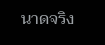นาดจริง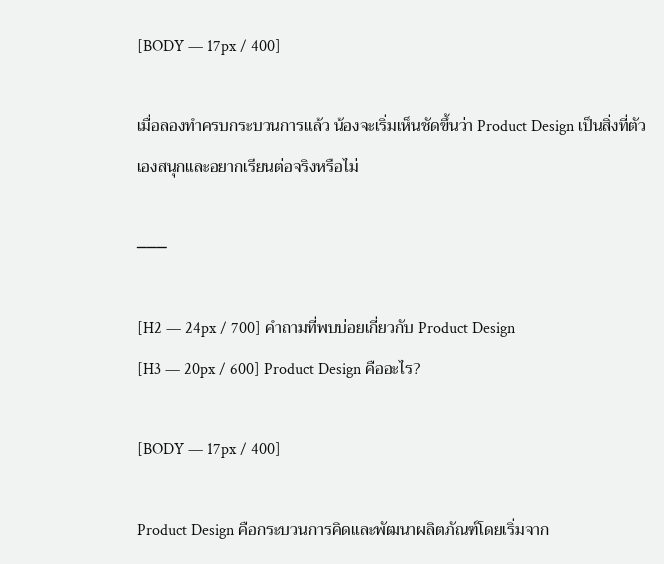[BODY — 17px / 400]

เมื่อลองทำครบกระบวนการแล้ว น้องจะเริ่มเห็นชัดขึ้นว่า Product Design เป็นสิ่งที่ตัวเองสนุกและอยากเรียนต่อจริงหรือไม่

───

[H2 — 24px / 700] คำถามที่พบบ่อยเกี่ยวกับ Product Design
[H3 — 20px / 600] Product Design คืออะไร?

[BODY — 17px / 400]

Product Design คือกระบวนการคิดและพัฒนาผลิตภัณฑ์โดยเริ่มจาก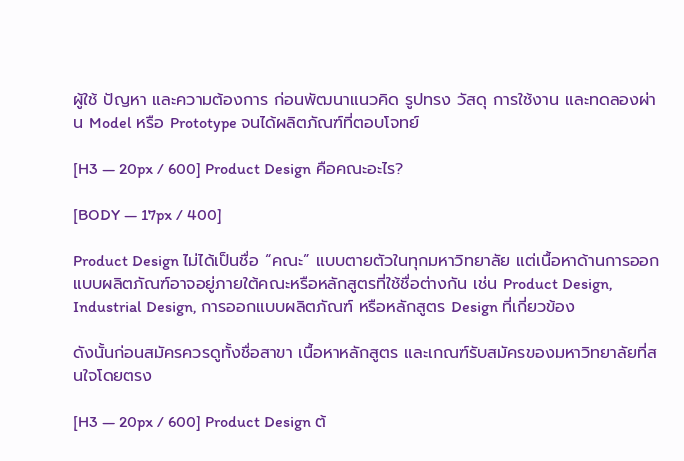ผู้ใช้ ปัญหา และความต้องการ ก่อนพัฒนาแนวคิด รูปทรง วัสดุ การใช้งาน และทดลองผ่าน Model หรือ Prototype จนได้ผลิตภัณฑ์ที่ตอบโจทย์

[H3 — 20px / 600] Product Design คือคณะอะไร?

[BODY — 17px / 400]

Product Design ไม่ได้เป็นชื่อ “คณะ” แบบตายตัวในทุกมหาวิทยาลัย แต่เนื้อหาด้านการออกแบบผลิตภัณฑ์อาจอยู่ภายใต้คณะหรือหลักสูตรที่ใช้ชื่อต่างกัน เช่น Product Design, Industrial Design, การออกแบบผลิตภัณฑ์ หรือหลักสูตร Design ที่เกี่ยวข้อง

ดังนั้นก่อนสมัครควรดูทั้งชื่อสาขา เนื้อหาหลักสูตร และเกณฑ์รับสมัครของมหาวิทยาลัยที่สนใจโดยตรง

[H3 — 20px / 600] Product Design ต้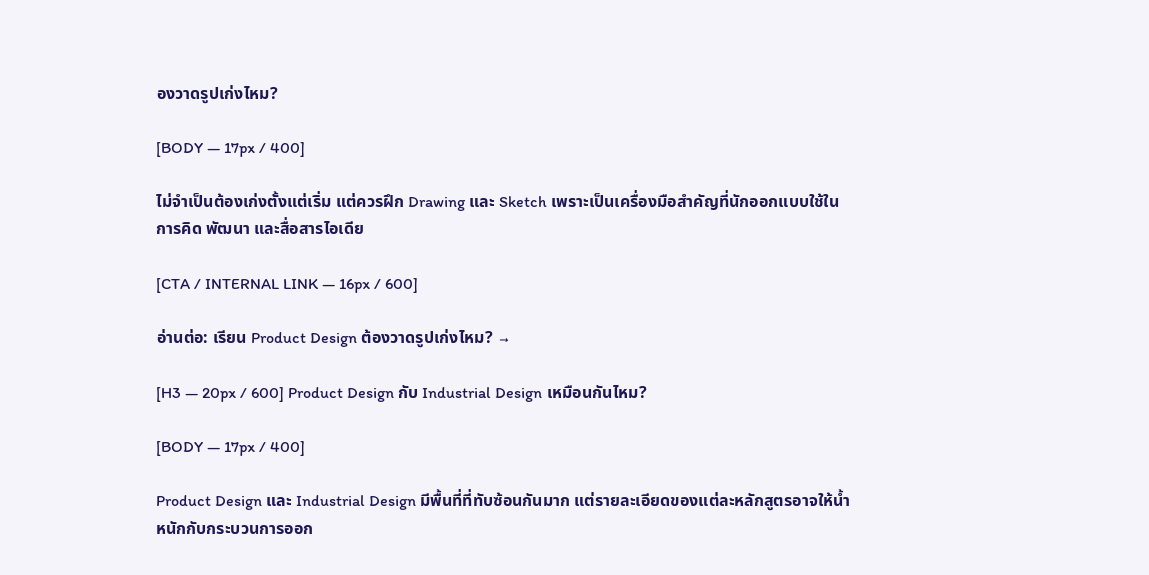องวาดรูปเก่งไหม?

[BODY — 17px / 400]

ไม่จำเป็นต้องเก่งตั้งแต่เริ่ม แต่ควรฝึก Drawing และ Sketch เพราะเป็นเครื่องมือสำคัญที่นักออกแบบใช้ในการคิด พัฒนา และสื่อสารไอเดีย

[CTA / INTERNAL LINK — 16px / 600]

อ่านต่อ: เรียน Product Design ต้องวาดรูปเก่งไหม? →

[H3 — 20px / 600] Product Design กับ Industrial Design เหมือนกันไหม?

[BODY — 17px / 400]

Product Design และ Industrial Design มีพื้นที่ที่ทับซ้อนกันมาก แต่รายละเอียดของแต่ละหลักสูตรอาจให้น้ำหนักกับกระบวนการออก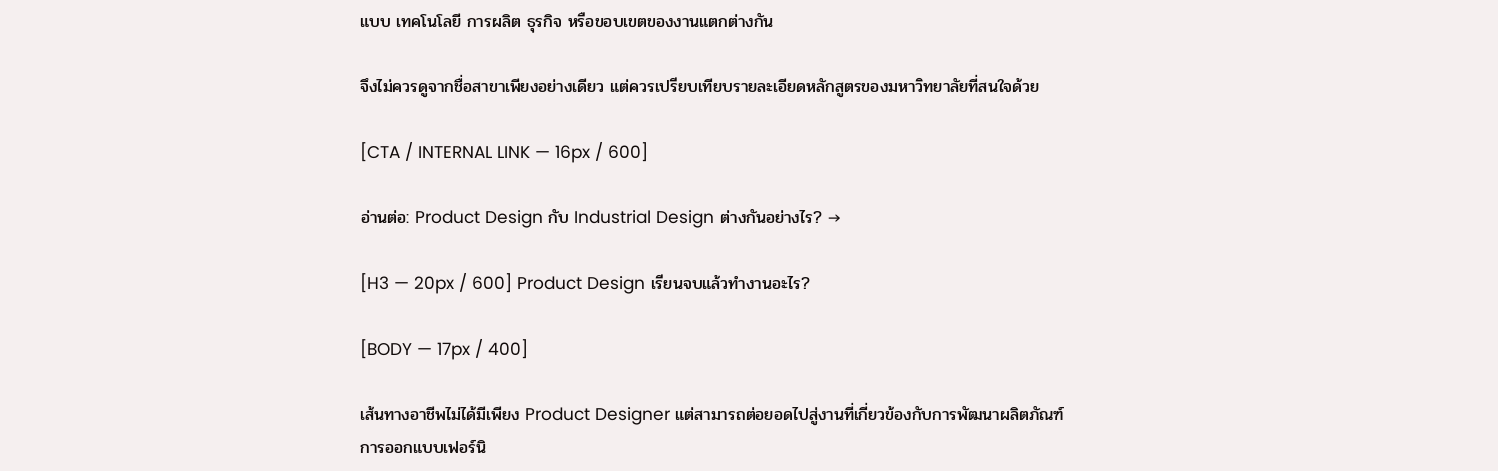แบบ เทคโนโลยี การผลิต ธุรกิจ หรือขอบเขตของงานแตกต่างกัน

จึงไม่ควรดูจากชื่อสาขาเพียงอย่างเดียว แต่ควรเปรียบเทียบรายละเอียดหลักสูตรของมหาวิทยาลัยที่สนใจด้วย

[CTA / INTERNAL LINK — 16px / 600]

อ่านต่อ: Product Design กับ Industrial Design ต่างกันอย่างไร? →

[H3 — 20px / 600] Product Design เรียนจบแล้วทำงานอะไร?

[BODY — 17px / 400]

เส้นทางอาชีพไม่ได้มีเพียง Product Designer แต่สามารถต่อยอดไปสู่งานที่เกี่ยวข้องกับการพัฒนาผลิตภัณฑ์ การออกแบบเฟอร์นิ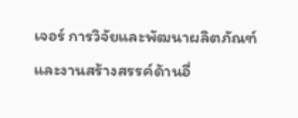เจอร์ การวิจัยและพัฒนาผลิตภัณฑ์ และงานสร้างสรรค์ด้านอื่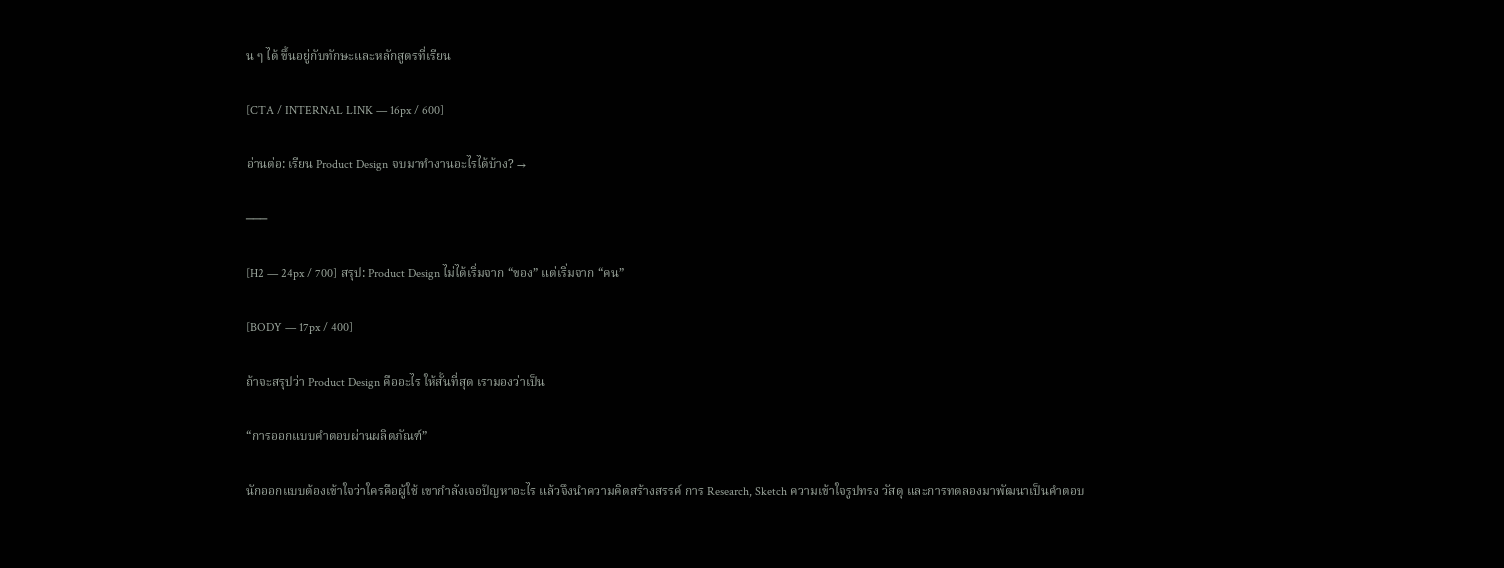น ๆ ได้ ขึ้นอยู่กับทักษะและหลักสูตรที่เรียน

[CTA / INTERNAL LINK — 16px / 600]

อ่านต่อ: เรียน Product Design จบมาทำงานอะไรได้บ้าง? →

───

[H2 — 24px / 700] สรุป: Product Design ไม่ได้เริ่มจาก “ของ” แต่เริ่มจาก “คน”

[BODY — 17px / 400]

ถ้าจะสรุปว่า Product Design คืออะไร ให้สั้นที่สุด เรามองว่าเป็น

“การออกแบบคำตอบผ่านผลิตภัณฑ์”

นักออกแบบต้องเข้าใจว่าใครคือผู้ใช้ เขากำลังเจอปัญหาอะไร แล้วจึงนำความคิดสร้างสรรค์ การ Research, Sketch ความเข้าใจรูปทรง วัสดุ และการทดลองมาพัฒนาเป็นคำตอบ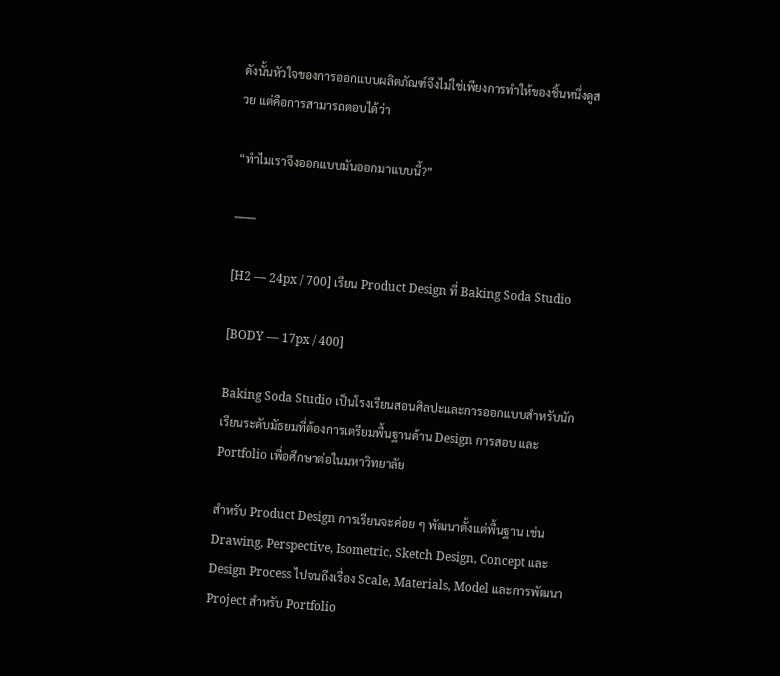ดังนั้นหัวใจของการออกแบบผลิตภัณฑ์จึงไม่ใช่เพียงการทำให้ของชิ้นหนึ่งดูสวย แต่คือการสามารถตอบได้ว่า

“ทำไมเราจึงออกแบบมันออกมาแบบนี้?”

───

[H2 — 24px / 700] เรียน Product Design ที่ Baking Soda Studio

[BODY — 17px / 400]

Baking Soda Studio เป็นโรงเรียนสอนศิลปะและการออกแบบสำหรับนักเรียนระดับมัธยมที่ต้องการเตรียมพื้นฐานด้าน Design การสอบ และ Portfolio เพื่อศึกษาต่อในมหาวิทยาลัย

สำหรับ Product Design การเรียนจะค่อย ๆ พัฒนาตั้งแต่พื้นฐาน เช่น Drawing, Perspective, Isometric, Sketch Design, Concept และ Design Process ไปจนถึงเรื่อง Scale, Materials, Model และการพัฒนา Project สำหรับ Portfolio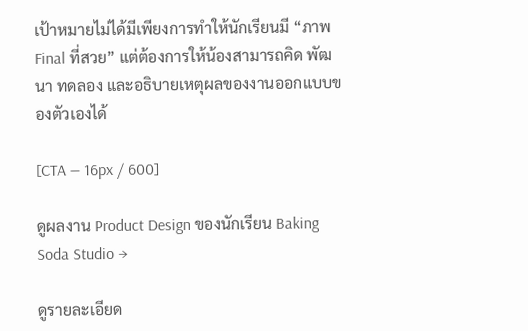เป้าหมายไม่ได้มีเพียงการทำให้นักเรียนมี “ภาพ Final ที่สวย” แต่ต้องการให้น้องสามารถคิด พัฒนา ทดลอง และอธิบายเหตุผลของงานออกแบบของตัวเองได้

[CTA — 16px / 600]

ดูผลงาน Product Design ของนักเรียน Baking Soda Studio →

ดูรายละเอียด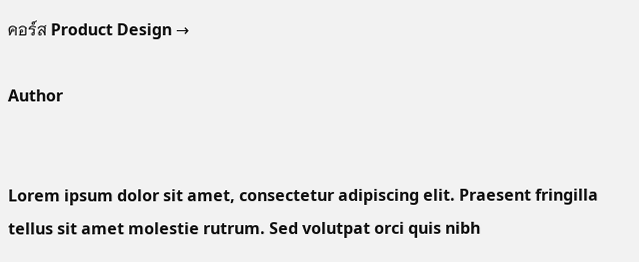คอร์ส Product Design →

Author


Lorem ipsum dolor sit amet, consectetur adipiscing elit. Praesent fringilla tellus sit amet molestie rutrum. Sed volutpat orci quis nibh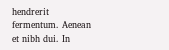hendrerit fermentum. Aenean et nibh dui. In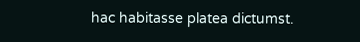hac habitasse platea dictumst.